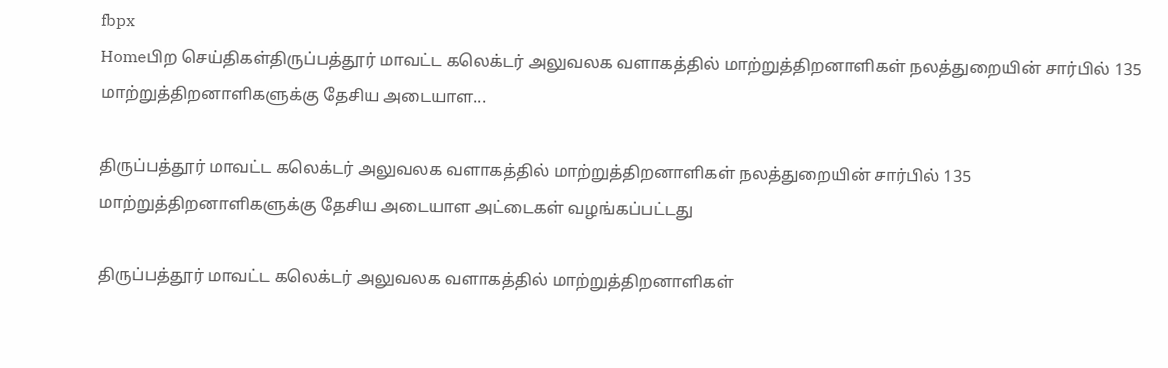fbpx
Homeபிற செய்திகள்திருப்பத்தூர் மாவட்ட கலெக்டர் அலுவலக வளாகத்தில் மாற்றுத்திறனாளிகள் நலத்துறையின் சார்பில் 135 மாற்றுத்திறனாளிகளுக்கு தேசிய அடையாள...

திருப்பத்தூர் மாவட்ட கலெக்டர் அலுவலக வளாகத்தில் மாற்றுத்திறனாளிகள் நலத்துறையின் சார்பில் 135 மாற்றுத்திறனாளிகளுக்கு தேசிய அடையாள அட்டைகள் வழங்கப்பட்டது

திருப்பத்தூர் மாவட்ட கலெக்டர் அலுவலக வளாகத்தில் மாற்றுத்திறனாளிகள்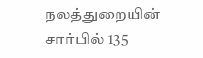நலத்துறையின் சார்பில் 135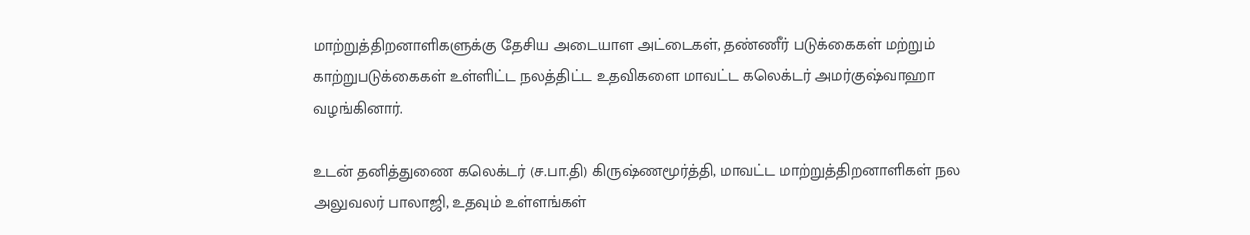மாற்றுத்திறனாளிகளுக்கு தேசிய அடையாள அட்டைகள், தண்ணீர் படுக்கைகள் மற்றும் காற்றுபடுக்கைகள் உள்ளிட்ட நலத்திட்ட உதவிகளை மாவட்ட கலெக்டர் அமர்குஷ்வாஹா வழங்கினார்.

உடன் தனித்துணை கலெக்டர் (ச.பா.தி) கிருஷ்ணமூர்த்தி, மாவட்ட மாற்றுத்திறனாளிகள் நல அலுவலர் பாலாஜி, உதவும் உள்ளங்கள்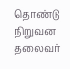தொண்டு நிறுவன தலைவர்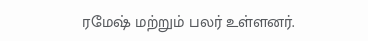ரமேஷ் மற்றும் பலர் உள்ளனர்.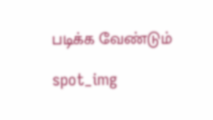படிக்க வேண்டும்

spot_img